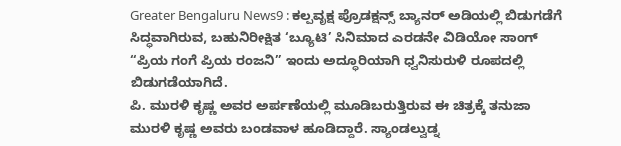Greater Bengaluru News9 : ಕಲ್ಪವೃಕ್ಷ ಪ್ರೊಡಕ್ಷನ್ಸ್ ಬ್ಯಾನರ್ ಅಡಿಯಲ್ಲಿ ಬಿಡುಗಡೆಗೆ ಸಿದ್ಧವಾಗಿರುವ, ಬಹುನಿರೀಕ್ಷಿತ ‘ಬ್ಯೂಟಿ’ ಸಿನಿಮಾದ ಎರಡನೇ ವಿಡಿಯೋ ಸಾಂಗ್ “ಪ್ರಿಯ ಗಂಗೆ ಪ್ರಿಯ ರಂಜನಿ” ಇಂದು ಅದ್ಧೂರಿಯಾಗಿ ಧ್ವನಿಸುರುಳಿ ರೂಪದಲ್ಲಿ ಬಿಡುಗಡೆಯಾಗಿದೆ.
ಪಿ. ಮುರಳಿ ಕೃಷ್ಣ ಅವರ ಅರ್ಪಣೆಯಲ್ಲಿ ಮೂಡಿಬರುತ್ತಿರುವ ಈ ಚಿತ್ರಕ್ಕೆ ತನುಜಾ ಮುರಳಿ ಕೃಷ್ಣ ಅವರು ಬಂಡವಾಳ ಹೂಡಿದ್ದಾರೆ. ಸ್ಯಾಂಡಲ್ವುಡ್ನ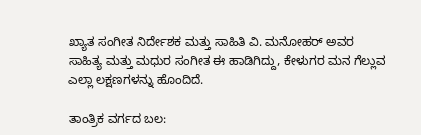ಖ್ಯಾತ ಸಂಗೀತ ನಿರ್ದೇಶಕ ಮತ್ತು ಸಾಹಿತಿ ವಿ. ಮನೋಹರ್ ಅವರ ಸಾಹಿತ್ಯ ಮತ್ತು ಮಧುರ ಸಂಗೀತ ಈ ಹಾಡಿಗಿದ್ದು, ಕೇಳುಗರ ಮನ ಗೆಲ್ಲುವ ಎಲ್ಲಾ ಲಕ್ಷಣಗಳನ್ನು ಹೊಂದಿದೆ.

ತಾಂತ್ರಿಕ ವರ್ಗದ ಬಲ: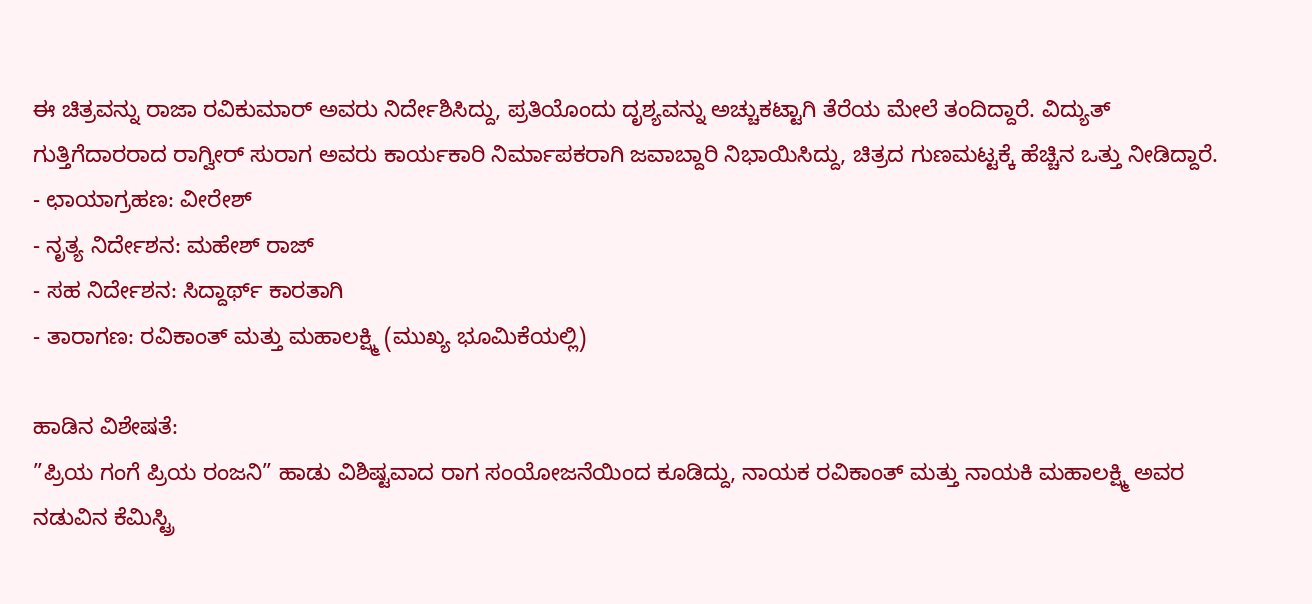ಈ ಚಿತ್ರವನ್ನು ರಾಜಾ ರವಿಕುಮಾರ್ ಅವರು ನಿರ್ದೇಶಿಸಿದ್ದು, ಪ್ರತಿಯೊಂದು ದೃಶ್ಯವನ್ನು ಅಚ್ಚುಕಟ್ಟಾಗಿ ತೆರೆಯ ಮೇಲೆ ತಂದಿದ್ದಾರೆ. ವಿದ್ಯುತ್ ಗುತ್ತಿಗೆದಾರರಾದ ರಾಗ್ವೀರ್ ಸುರಾಗ ಅವರು ಕಾರ್ಯಕಾರಿ ನಿರ್ಮಾಪಕರಾಗಿ ಜವಾಬ್ದಾರಿ ನಿಭಾಯಿಸಿದ್ದು, ಚಿತ್ರದ ಗುಣಮಟ್ಟಕ್ಕೆ ಹೆಚ್ಚಿನ ಒತ್ತು ನೀಡಿದ್ದಾರೆ.
- ಛಾಯಾಗ್ರಹಣ: ವೀರೇಶ್
- ನೃತ್ಯ ನಿರ್ದೇಶನ: ಮಹೇಶ್ ರಾಜ್
- ಸಹ ನಿರ್ದೇಶನ: ಸಿದ್ದಾರ್ಥ್ ಕಾರತಾಗಿ
- ತಾರಾಗಣ: ರವಿಕಾಂತ್ ಮತ್ತು ಮಹಾಲಕ್ಷ್ಮಿ (ಮುಖ್ಯ ಭೂಮಿಕೆಯಲ್ಲಿ)

ಹಾಡಿನ ವಿಶೇಷತೆ:
”ಪ್ರಿಯ ಗಂಗೆ ಪ್ರಿಯ ರಂಜನಿ” ಹಾಡು ವಿಶಿಷ್ಟವಾದ ರಾಗ ಸಂಯೋಜನೆಯಿಂದ ಕೂಡಿದ್ದು, ನಾಯಕ ರವಿಕಾಂತ್ ಮತ್ತು ನಾಯಕಿ ಮಹಾಲಕ್ಷ್ಮಿ ಅವರ ನಡುವಿನ ಕೆಮಿಸ್ಟ್ರಿ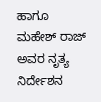ಹಾಗೂ ಮಹೇಶ್ ರಾಜ್ ಅವರ ನೃತ್ಯ ನಿರ್ದೇಶನ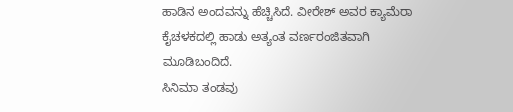ಹಾಡಿನ ಅಂದವನ್ನು ಹೆಚ್ಚಿಸಿದೆ. ವೀರೇಶ್ ಅವರ ಕ್ಯಾಮೆರಾ ಕೈಚಳಕದಲ್ಲಿ ಹಾಡು ಅತ್ಯಂತ ವರ್ಣರಂಜಿತವಾಗಿ ಮೂಡಿಬಂದಿದೆ.
ಸಿನಿಮಾ ತಂಡವು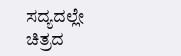ಸದ್ಯದಲ್ಲೇ ಚಿತ್ರದ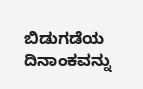ಬಿಡುಗಡೆಯ ದಿನಾಂಕವನ್ನು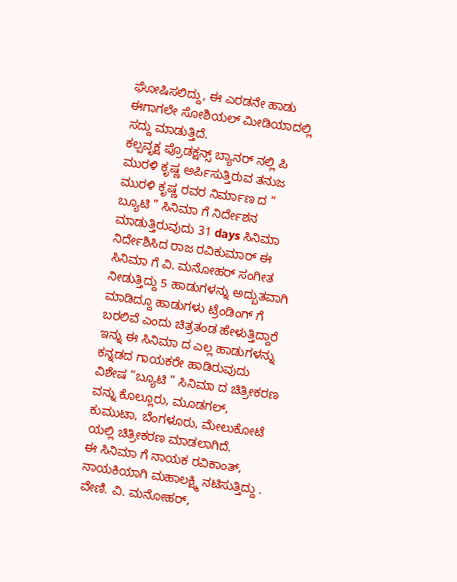ಘೋಷಿಸಲಿದ್ದು, ಈ ಎರಡನೇ ಹಾಡು ಈಗಾಗಲೇ ಸೋಶಿಯಲ್ ಮೀಡಿಯಾದಲ್ಲಿ ಸದ್ದು ಮಾಡುತ್ತಿದೆ.
ಕಲ್ಪವೃಕ್ಷ ಪ್ರೊಡಕ್ಷನ್ಸ್ ಬ್ಯಾನರ್ ನಲ್ಲಿ ಪಿ ಮುರಳಿ ಕೃಷ್ಣ ಅರ್ಪಿಸುತ್ತಿರುವ ತನುಜ ಮುರಳಿ ಕೃಷ್ಣ ರವರ ನಿರ್ಮಾಣ ದ ” ಬ್ಯೂಟಿ ” ಸಿನಿಮಾ ಗೆ ನಿರ್ದೇಶನ ಮಾಡುತ್ತಿರುವುದು 31 days ಸಿನಿಮಾ ನಿರ್ದೇಶಿಸಿದ ರಾಜ ರವಿಕುಮಾರ್ ಈ ಸಿನಿಮಾ ಗೆ ವಿ. ಮನೋಹರ್ ಸಂಗೀತ ನೀಡುತ್ತಿದ್ದು 5 ಹಾಡುಗಳನ್ನು ಅದ್ಬುತವಾಗಿ ಮಾಡಿದ್ದೂ ಹಾಡುಗಳು ಟ್ರೆಂಡಿಂಗ್ ಗೆ ಬರಲಿವೆ ಎಂದು ಚಿತ್ರತಂಡ ಹೇಳುತ್ತಿದ್ದಾರೆ ಇನ್ನು ಈ ಸಿನಿಮಾ ದ ಎಲ್ಲ ಹಾಡುಗಳನ್ನು ಕನ್ನಡದ ಗಾಯಕರೇ ಹಾಡಿರುವುದು ವಿಶೇಷ “ಬ್ಯೂಟಿ ” ಸಿನಿಮಾ ದ ಚಿತ್ರೀಕರಣ ವನ್ನು ಕೊಲ್ಲೂರು, ಮೂಡಗಲ್, ಕುಮುಟಾ, ಬೆಂಗಳೂರು, ಮೇಲುಕೋಟೆ ಯಲ್ಲಿ ಚಿತ್ರೀಕರಣ ಮಾಡಲಾಗಿದೆ.
ಈ ಸಿನಿಮಾ ಗೆ ನಾಯಕ ರವಿಕಾಂತ್, ನಾಯಕಿಯಾಗಿ ಮಹಾಲಕ್ಷ್ಮಿ ನಟಿಸುತ್ತಿದ್ದು . ವೇಣಿ. ವಿ. ಮನೋಹರ್,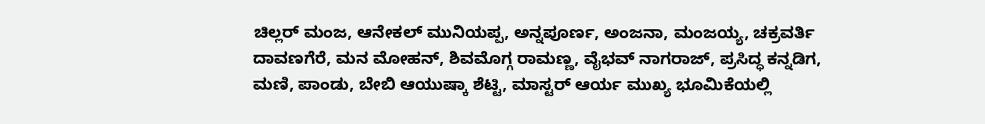ಚಿಲ್ಲರ್ ಮಂಜ, ಆನೇಕಲ್ ಮುನಿಯಪ್ಪ, ಅನ್ನಪೂರ್ಣ, ಅಂಜನಾ, ಮಂಜಯ್ಯ, ಚಕ್ರವರ್ತಿ ದಾವಣಗೆರೆ, ಮನ ಮೋಹನ್, ಶಿವಮೊಗ್ಗ ರಾಮಣ್ಣ, ವೈಭವ್ ನಾಗರಾಜ್, ಪ್ರಸಿದ್ಧ ಕನ್ನಡಿಗ, ಮಣಿ, ಪಾಂಡು, ಬೇಬಿ ಆಯುಷ್ಕಾ ಶೆಟ್ಟಿ, ಮಾಸ್ಟರ್ ಆರ್ಯ ಮುಖ್ಯ ಭೂಮಿಕೆಯಲ್ಲಿ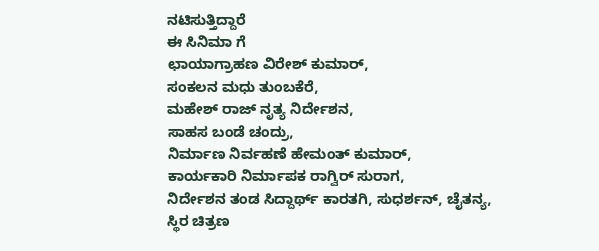ನಟಿಸುತ್ತಿದ್ದಾರೆ
ಈ ಸಿನಿಮಾ ಗೆ
ಛಾಯಾಗ್ರಾಹಣ ವಿರೇಶ್ ಕುಮಾರ್,
ಸಂಕಲನ ಮಧು ತುಂಬಕೆರೆ,
ಮಹೇಶ್ ರಾಜ್ ನೃತ್ಯ ನಿರ್ದೇಶನ,
ಸಾಹಸ ಬಂಡೆ ಚಂದ್ರು,
ನಿರ್ಮಾಣ ನಿರ್ವಹಣೆ ಹೇಮಂತ್ ಕುಮಾರ್,
ಕಾರ್ಯಕಾರಿ ನಿರ್ಮಾಪಕ ರಾಗ್ವಿರ್ ಸುರಾಗ,
ನಿರ್ದೇಶನ ತಂಡ ಸಿದ್ದಾರ್ಥ್ ಕಾರತಗಿ, ಸುಧರ್ಶನ್, ಚೈತನ್ಯ,
ಸ್ಥಿರ ಚಿತ್ರಣ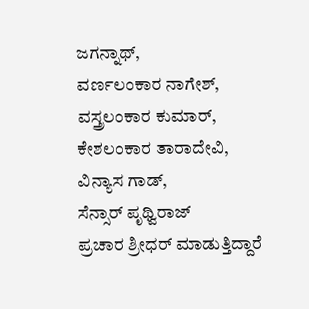ಜಗನ್ನಾಥ್,
ವರ್ಣಲಂಕಾರ ನಾಗೇಶ್,
ವಸ್ತ್ರಲಂಕಾರ ಕುಮಾರ್,
ಕೇಶಲಂಕಾರ ತಾರಾದೇವಿ,
ವಿನ್ಯಾಸ ಗಾಡ್,
ಸೆನ್ಸಾರ್ ಪೃಥ್ವಿರಾಜ್
ಪ್ರಚಾರ ಶ್ರೀಧರ್ ಮಾಡುತ್ತಿದ್ದಾರೆ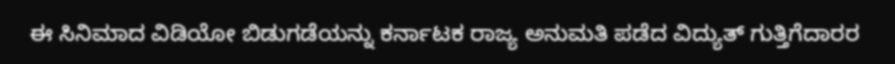ಈ ಸಿನಿಮಾದ ವಿಡಿಯೋ ಬಿಡುಗಡೆಯನ್ನು ಕರ್ನಾಟಕ ರಾಜ್ಯ ಅನುಮತಿ ಪಡೆದ ವಿದ್ಯುತ್ ಗುತ್ತಿಗೆದಾರರ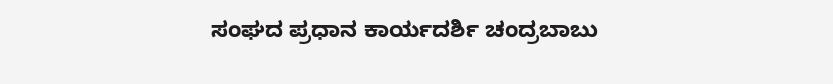ಸಂಘದ ಪ್ರಧಾನ ಕಾರ್ಯದರ್ಶಿ ಚಂದ್ರಬಾಬು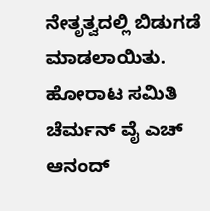ನೇತೃತ್ವದಲ್ಲಿ ಬಿಡುಗಡೆ ಮಾಡಲಾಯಿತು. ಹೋರಾಟ ಸಮಿತಿ ಚೆರ್ಮನ್ ವೈ ಎಚ್ ಆನಂದ್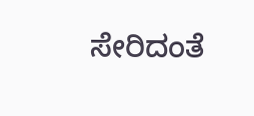ಸೇರಿದಂತೆ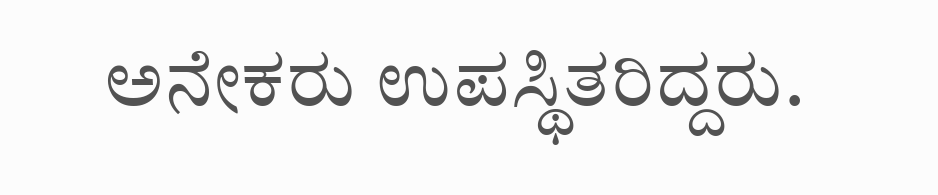ಅನೇಕರು ಉಪಸ್ಥಿತರಿದ್ದರು.